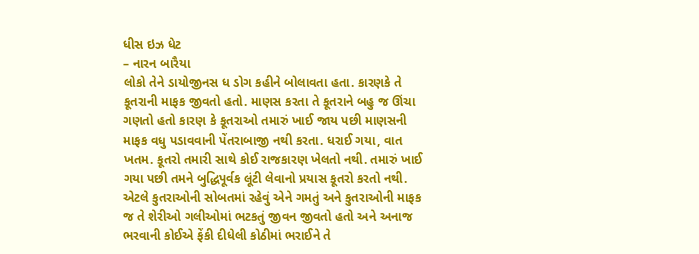ધીસ ઇઝ ધેટ
– નારન બારૈયા
લોકો તેને ડાયોજીનસ ધ ડોગ કહીને બોલાવતા હતા. કારણકે તે કૂતરાની માફક જીવતો હતો. માણસ કરતા તે કૂતરાને બહુ જ ઊંચા ગણતો હતો કારણ કે કૂતરાઓ તમારું ખાઈ જાય પછી માણસની માફક વધુ પડાવવાની પેંતરાબાજી નથી કરતા. ધરાઈ ગયા, વાત ખતમ. કૂતરો તમારી સાથે કોઈ રાજકારણ ખેલતો નથી. તમારું ખાઈ ગયા પછી તમને બુદ્ધિપૂર્વક લૂંટી લેવાનો પ્રયાસ કૂતરો કરતો નથી. એટલે કુતરાઓની સોબતમાં રહેવું એને ગમતું અને કુતરાઓની માફક જ તે શેરીઓ ગલીઓમાં ભટકતું જીવન જીવતો હતો અને અનાજ ભરવાની કોઈએ ફેંકી દીધેલી કોઠીમાં ભરાઈને તે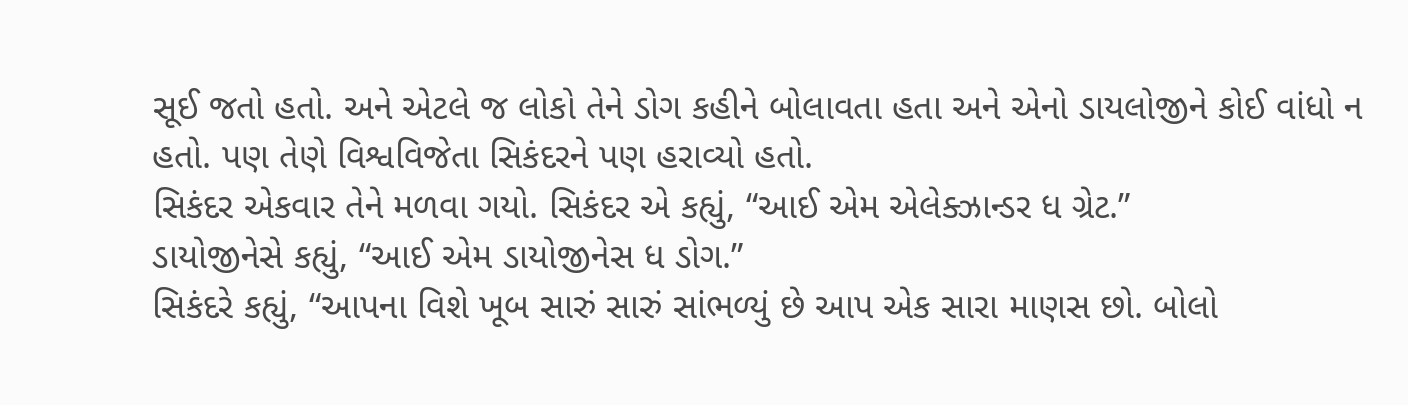સૂઈ જતો હતો. અને એટલે જ લોકો તેને ડોગ કહીને બોલાવતા હતા અને એનો ડાયલોજીને કોઈ વાંધો ન હતો. પણ તેણે વિશ્વવિજેતા સિકંદરને પણ હરાવ્યો હતો.
સિકંદર એકવાર તેને મળવા ગયો. સિકંદર એ કહ્યું, “આઈ એમ એલેક્ઝાન્ડર ધ ગ્રેટ.”
ડાયોજીનેસે કહ્યું, “આઈ એમ ડાયોજીનેસ ધ ડોગ.”
સિકંદરે કહ્યું, “આપના વિશે ખૂબ સારું સારું સાંભળ્યું છે આપ એક સારા માણસ છો. બોલો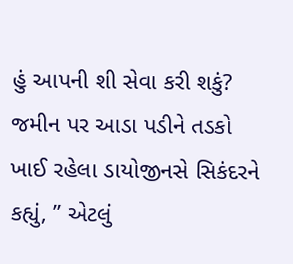હું આપની શી સેવા કરી શકું?
જમીન પર આડા પડીને તડકો ખાઈ રહેલા ડાયોજીનસે સિકંદરને કહ્યું, ” એટલું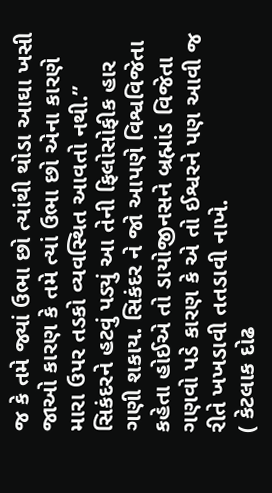જ કે તમે જ્યાં ઉભા છો ત્યાંથી થોડા આઘા ખસી જાઓ કારણ કે તમે ત્યાં ઉભા છો એના કારણે મારા ઉપર તડકો વ્યવસ્થિત આવતો નથી.”
સિકંદરને હટવું પડ્યું આ તેની ફિલોસોફીક હાર ગણી શકાય. સિકંદર ને જો આપણે વિશ્વવિજેતા કહેતા હોઈએ તો ડાયોજીનસને બ્રહ્માંડ વિજેતા ગણવો પડે કારણ કે એ તો ઈશ્વરને પણ આવી જ રીતે ખખડાવી તતડાવી નાખે.
( કેટલાક દોઢ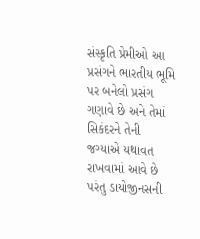સંસ્કૃતિ પ્રેમીઓ આ પ્રસંગને ભારતીય ભૂમિ પર બનેલો પ્રસંગ ગણાવે છે અને તેમાં સિકંદરને તેની જગ્યાએ યથાવત રાખવામાં આવે છે પરંતુ ડાયોજીનસની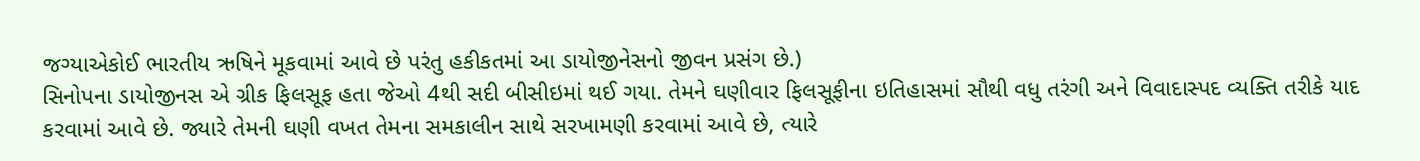જગ્યાએકોઈ ભારતીય ઋષિને મૂકવામાં આવે છે પરંતુ હકીકતમાં આ ડાયોજીનેસનો જીવન પ્રસંગ છે.)
સિનોપના ડાયોજીનસ એ ગ્રીક ફિલસૂફ હતા જેઓ 4થી સદી બીસીઇમાં થઈ ગયા. તેમને ઘણીવાર ફિલસૂફીના ઇતિહાસમાં સૌથી વધુ તરંગી અને વિવાદાસ્પદ વ્યક્તિ તરીકે યાદ કરવામાં આવે છે. જ્યારે તેમની ઘણી વખત તેમના સમકાલીન સાથે સરખામણી કરવામાં આવે છે, ત્યારે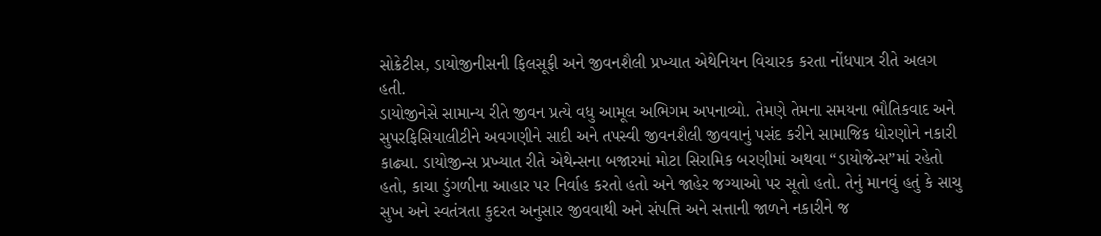સોક્રેટીસ, ડાયોજીનીસની ફિલસૂફી અને જીવનશૈલી પ્રખ્યાત એથેનિયન વિચારક કરતા નોંધપાત્ર રીતે અલગ હતી.
ડાયોજીનેસે સામાન્ય રીતે જીવન પ્રત્યે વધુ આમૂલ અભિગમ અપનાવ્યો. તેમણે તેમના સમયના ભૌતિકવાદ અને સુપરફિસિયાલીટીને અવગણીને સાદી અને તપસ્વી જીવનશૈલી જીવવાનું પસંદ કરીને સામાજિક ધોરણોને નકારી કાઢ્યા. ડાયોજીન્સ પ્રખ્યાત રીતે એથેન્સના બજારમાં મોટા સિરામિક બરણીમાં અથવા “ડાયોજેન્સ”માં રહેતો હતો, કાચા ડુંગળીના આહાર પર નિર્વાહ કરતો હતો અને જાહેર જગ્યાઓ પર સૂતો હતો. તેનું માનવું હતું કે સાચુ સુખ અને સ્વતંત્રતા કુદરત અનુસાર જીવવાથી અને સંપત્તિ અને સત્તાની જાળને નકારીને જ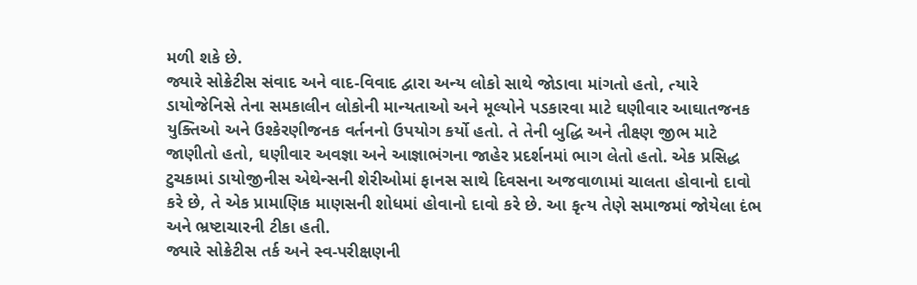મળી શકે છે.
જ્યારે સોક્રેટીસ સંવાદ અને વાદ-વિવાદ દ્વારા અન્ય લોકો સાથે જોડાવા માંગતો હતો, ત્યારે ડાયોજેનિસે તેના સમકાલીન લોકોની માન્યતાઓ અને મૂલ્યોને પડકારવા માટે ઘણીવાર આઘાતજનક યુક્તિઓ અને ઉશ્કેરણીજનક વર્તનનો ઉપયોગ કર્યો હતો. તે તેની બુદ્ધિ અને તીક્ષ્ણ જીભ માટે જાણીતો હતો, ઘણીવાર અવજ્ઞા અને આજ્ઞાભંગના જાહેર પ્રદર્શનમાં ભાગ લેતો હતો. એક પ્રસિદ્ધ ટુચકામાં ડાયોજીનીસ એથેન્સની શેરીઓમાં ફાનસ સાથે દિવસના અજવાળામાં ચાલતા હોવાનો દાવો કરે છે, તે એક પ્રામાણિક માણસની શોધમાં હોવાનો દાવો કરે છે. આ કૃત્ય તેણે સમાજમાં જોયેલા દંભ અને ભ્રષ્ટાચારની ટીકા હતી.
જ્યારે સોક્રેટીસ તર્ક અને સ્વ-પરીક્ષણની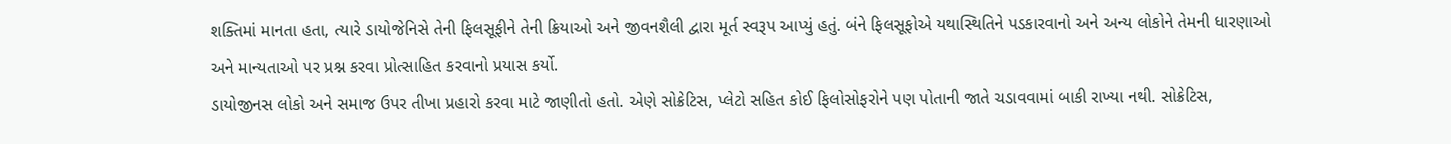શક્તિમાં માનતા હતા, ત્યારે ડાયોજેનિસે તેની ફિલસૂફીને તેની ક્રિયાઓ અને જીવનશૈલી દ્વારા મૂર્ત સ્વરૂપ આપ્યું હતું. બંને ફિલસૂફોએ યથાસ્થિતિને પડકારવાનો અને અન્ય લોકોને તેમની ધારણાઓ અને માન્યતાઓ પર પ્રશ્ન કરવા પ્રોત્સાહિત કરવાનો પ્રયાસ કર્યો.
ડાયોજીનસ લોકો અને સમાજ ઉપર તીખા પ્રહારો કરવા માટે જાણીતો હતો. એણે સોક્રેટિસ, પ્લેટો સહિત કોઈ ફિલોસોફરોને પણ પોતાની જાતે ચડાવવામાં બાકી રાખ્યા નથી. સોક્રેટિસ,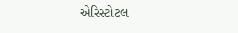એરિસ્ટોટલ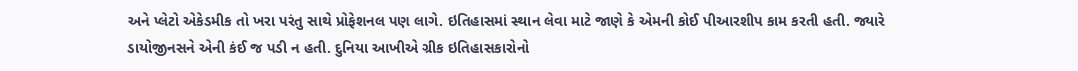અને પ્લેટો એકેડમીક તો ખરા પરંતુ સાથે પ્રોફેશનલ પણ લાગે. ઇતિહાસમાં સ્થાન લેવા માટે જાણે કે એમની કોઈ પીઆરશીપ કામ કરતી હતી. જ્યારે ડાયોજીનસને એની કંઈ જ પડી ન હતી. દુનિયા આખીએ ગ્રીક ઇતિહાસકારોનો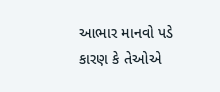આભાર માનવો પડે કારણ કે તેઓએ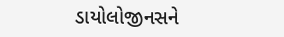ડાયોલોજીનસને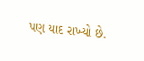પણ યાદ રાખ્યો છે.